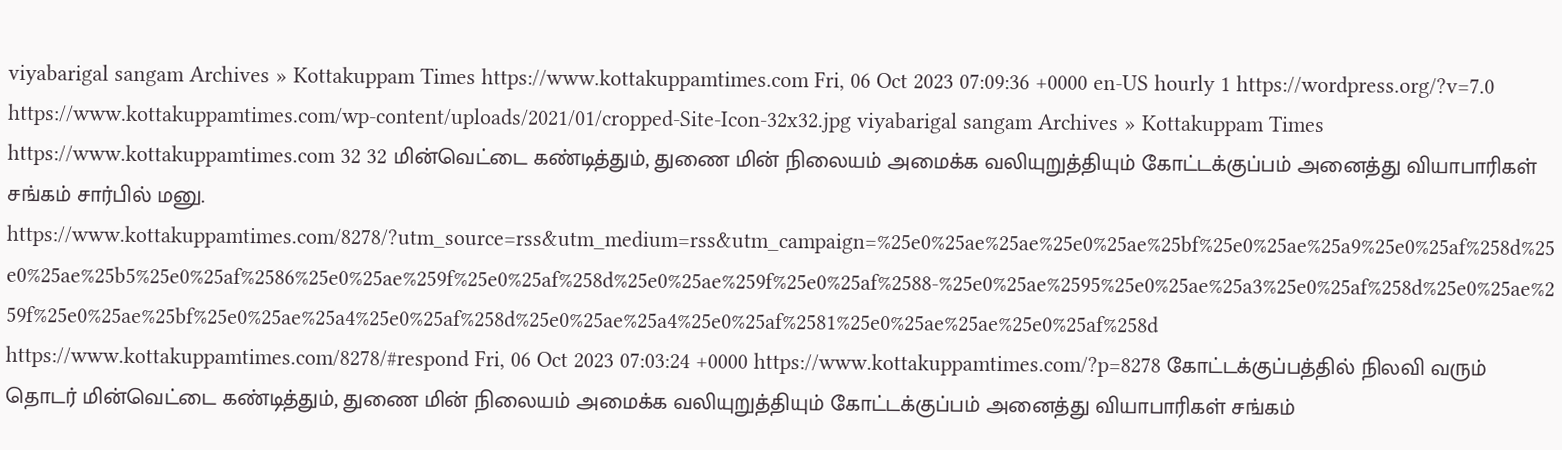viyabarigal sangam Archives » Kottakuppam Times https://www.kottakuppamtimes.com Fri, 06 Oct 2023 07:09:36 +0000 en-US hourly 1 https://wordpress.org/?v=7.0 https://www.kottakuppamtimes.com/wp-content/uploads/2021/01/cropped-Site-Icon-32x32.jpg viyabarigal sangam Archives » Kottakuppam Times https://www.kottakuppamtimes.com 32 32 மின்வெட்டை கண்டித்தும், துணை மின் நிலையம் அமைக்க வலியுறுத்தியும் கோட்டக்குப்பம் அனைத்து வியாபாரிகள் சங்கம் சார்பில் மனு. https://www.kottakuppamtimes.com/8278/?utm_source=rss&utm_medium=rss&utm_campaign=%25e0%25ae%25ae%25e0%25ae%25bf%25e0%25ae%25a9%25e0%25af%258d%25e0%25ae%25b5%25e0%25af%2586%25e0%25ae%259f%25e0%25af%258d%25e0%25ae%259f%25e0%25af%2588-%25e0%25ae%2595%25e0%25ae%25a3%25e0%25af%258d%25e0%25ae%259f%25e0%25ae%25bf%25e0%25ae%25a4%25e0%25af%258d%25e0%25ae%25a4%25e0%25af%2581%25e0%25ae%25ae%25e0%25af%258d https://www.kottakuppamtimes.com/8278/#respond Fri, 06 Oct 2023 07:03:24 +0000 https://www.kottakuppamtimes.com/?p=8278 கோட்டக்குப்பத்தில் நிலவி வரும் தொடர் மின்வெட்டை கண்டித்தும், துணை மின் நிலையம் அமைக்க வலியுறுத்தியும் கோட்டக்குப்பம் அனைத்து வியாபாரிகள் சங்கம்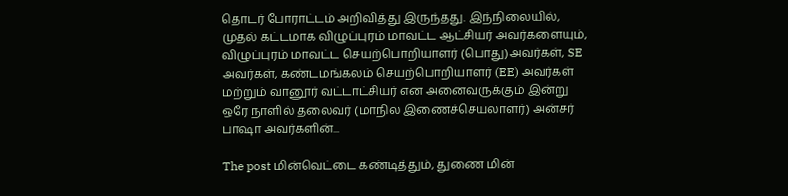தொடர் போராட்டம் அறிவித்து இருந்தது. இந்நிலையில், முதல் கட்டமாக விழுப்புரம் மாவட்ட ஆட்சியர் அவர்களையும், விழுப்புரம் மாவட்ட செயற்பொறியாளர் (பொது)அவர்கள், SE அவர்கள், கண்டமங்கலம் செயற்பொறியாளர் (EE) அவர்கள் மற்றும் வானூர் வட்டாட்சியர் என அனைவருக்கும் இன்று ஒரே நாளில் தலைவர் (மாநில இணைச்செயலாளர்) அன்சர் பாஷா அவர்களின்...

The post மின்வெட்டை கண்டித்தும், துணை மின்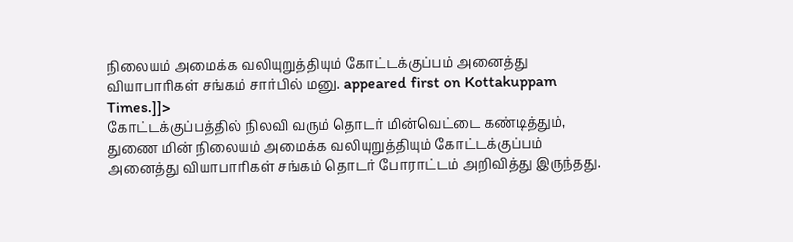நிலையம் அமைக்க வலியுறுத்தியும் கோட்டக்குப்பம் அனைத்து வியாபாரிகள் சங்கம் சார்பில் மனு. appeared first on Kottakuppam Times.]]>
கோட்டக்குப்பத்தில் நிலவி வரும் தொடர் மின்வெட்டை கண்டித்தும், துணை மின் நிலையம் அமைக்க வலியுறுத்தியும் கோட்டக்குப்பம் அனைத்து வியாபாரிகள் சங்கம் தொடர் போராட்டம் அறிவித்து இருந்தது.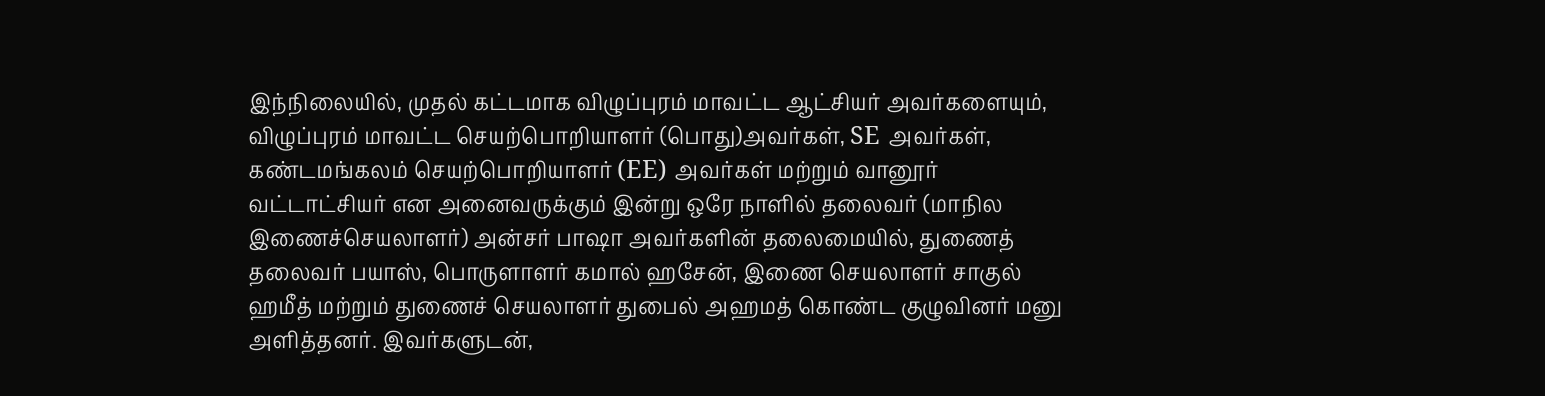இந்நிலையில், முதல் கட்டமாக விழுப்புரம் மாவட்ட ஆட்சியர் அவர்களையும், விழுப்புரம் மாவட்ட செயற்பொறியாளர் (பொது)அவர்கள், SE அவர்கள், கண்டமங்கலம் செயற்பொறியாளர் (EE) அவர்கள் மற்றும் வானூர் வட்டாட்சியர் என அனைவருக்கும் இன்று ஒரே நாளில் தலைவர் (மாநில இணைச்செயலாளர்) அன்சர் பாஷா அவர்களின் தலைமையில், துணைத் தலைவர் பயாஸ், பொருளாளர் கமால் ஹசேன், இணை செயலாளர் சாகுல் ஹமீத் மற்றும் துணைச் செயலாளர் துபைல் அஹமத் கொண்ட குழுவினர் மனு அளித்தனர். இவர்களுடன்,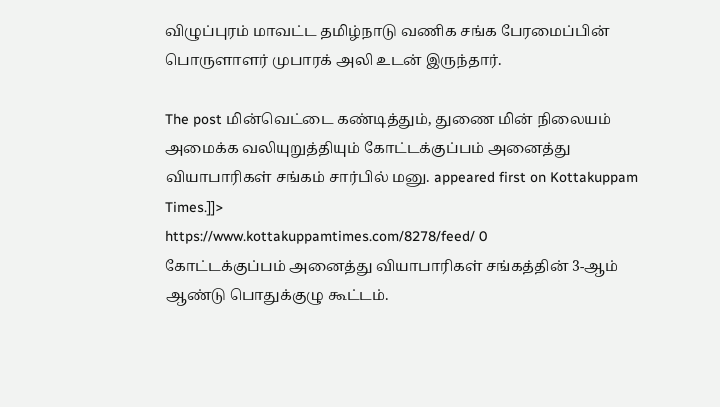விழுப்புரம் மாவட்ட தமிழ்நாடு வணிக சங்க பேரமைப்பின் பொருளாளர் முபாரக் அலி உடன் இருந்தார்.

The post மின்வெட்டை கண்டித்தும், துணை மின் நிலையம் அமைக்க வலியுறுத்தியும் கோட்டக்குப்பம் அனைத்து வியாபாரிகள் சங்கம் சார்பில் மனு. appeared first on Kottakuppam Times.]]>
https://www.kottakuppamtimes.com/8278/feed/ 0
கோட்டக்குப்பம் அனைத்து வியாபாரிகள் சங்கத்தின் 3-ஆம் ஆண்டு பொதுக்குழு கூட்டம்.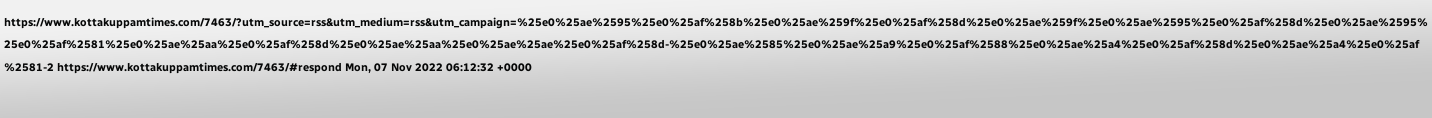https://www.kottakuppamtimes.com/7463/?utm_source=rss&utm_medium=rss&utm_campaign=%25e0%25ae%2595%25e0%25af%258b%25e0%25ae%259f%25e0%25af%258d%25e0%25ae%259f%25e0%25ae%2595%25e0%25af%258d%25e0%25ae%2595%25e0%25af%2581%25e0%25ae%25aa%25e0%25af%258d%25e0%25ae%25aa%25e0%25ae%25ae%25e0%25af%258d-%25e0%25ae%2585%25e0%25ae%25a9%25e0%25af%2588%25e0%25ae%25a4%25e0%25af%258d%25e0%25ae%25a4%25e0%25af%2581-2 https://www.kottakuppamtimes.com/7463/#respond Mon, 07 Nov 2022 06:12:32 +0000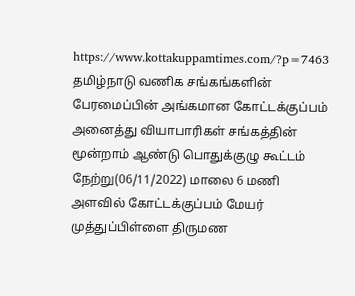https://www.kottakuppamtimes.com/?p=7463 தமிழ்நாடு வணிக சங்கங்களின் பேரமைப்பின் அங்கமான கோட்டக்குப்பம் அனைத்து வியாபாரிகள் சங்கத்தின் மூன்றாம் ஆண்டு பொதுக்குழு கூட்டம் நேற்று(06/11/2022) மாலை 6 மணி அளவில் கோட்டக்குப்பம் மேயர் முத்துப்பிள்ளை திருமண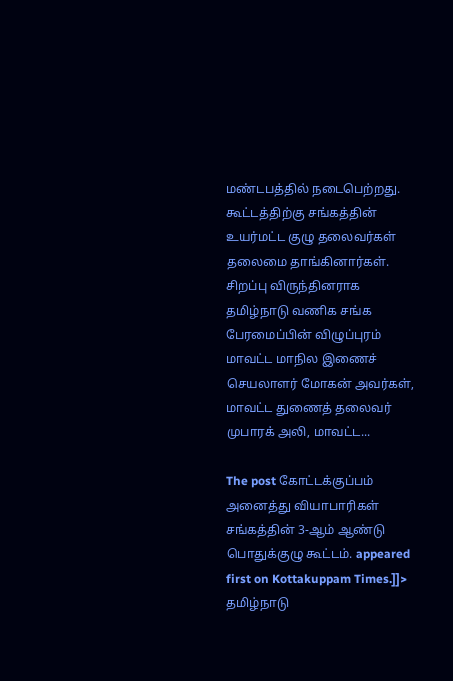மண்டபத்தில் நடைபெற்றது. கூட்டத்திற்கு சங்கத்தின் உயர்மட்ட குழு தலைவர்கள் தலைமை தாங்கினார்கள். சிறப்பு விருந்தினராக தமிழ்நாடு வணிக சங்க பேரமைப்பின் விழுப்புரம் மாவட்ட மாநில இணைச் செயலாளர் மோகன் அவர்கள், மாவட்ட துணைத் தலைவர் முபாரக் அலி, மாவட்ட...

The post கோட்டக்குப்பம் அனைத்து வியாபாரிகள் சங்கத்தின் 3-ஆம் ஆண்டு பொதுக்குழு கூட்டம். appeared first on Kottakuppam Times.]]>
தமிழ்நாடு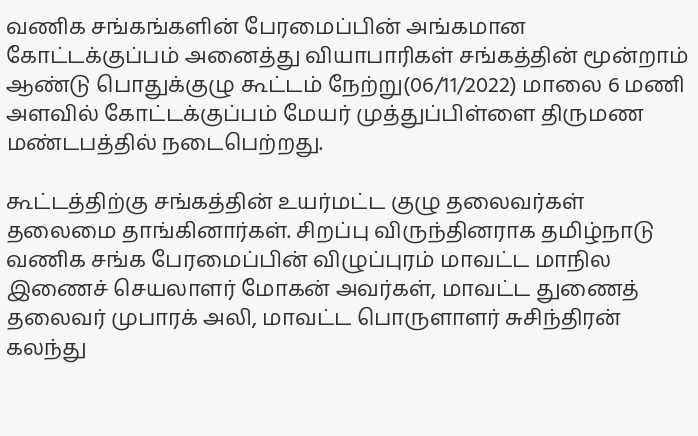வணிக சங்கங்களின் பேரமைப்பின் அங்கமான கோட்டக்குப்பம் அனைத்து வியாபாரிகள் சங்கத்தின் மூன்றாம் ஆண்டு பொதுக்குழு கூட்டம் நேற்று(06/11/2022) மாலை 6 மணி அளவில் கோட்டக்குப்பம் மேயர் முத்துப்பிள்ளை திருமண மண்டபத்தில் நடைபெற்றது.

கூட்டத்திற்கு சங்கத்தின் உயர்மட்ட குழு தலைவர்கள் தலைமை தாங்கினார்கள். சிறப்பு விருந்தினராக தமிழ்நாடு வணிக சங்க பேரமைப்பின் விழுப்புரம் மாவட்ட மாநில இணைச் செயலாளர் மோகன் அவர்கள், மாவட்ட துணைத் தலைவர் முபாரக் அலி, மாவட்ட பொருளாளர் சுசிந்திரன் கலந்து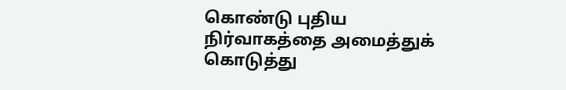கொண்டு புதிய நிர்வாகத்தை அமைத்துக் கொடுத்து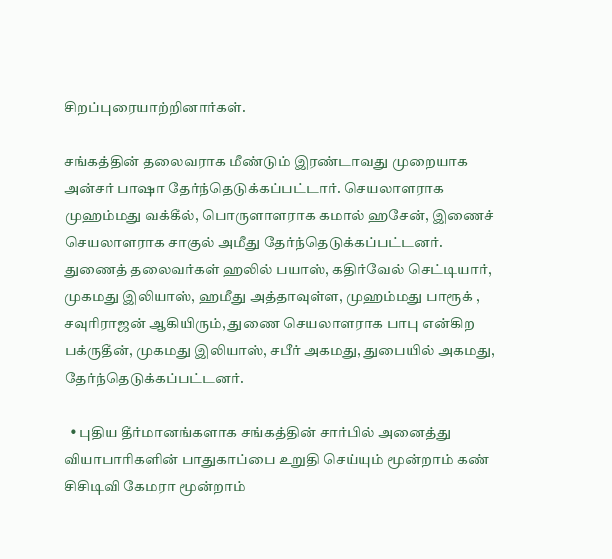சிறப்புரையாற்றினார்கள்.

சங்கத்தின் தலைவராக மீண்டும் இரண்டாவது முறையாக அன்சர் பாஷா தேர்ந்தெடுக்கப்பட்டார். செயலாளராக முஹம்மது வக்கீல், பொருளாளராக கமால் ஹசேன், இணைச் செயலாளராக சாகுல் அமீது தேர்ந்தெடுக்கப்பட்டனர். துணைத் தலைவர்கள் ஹலில் பயாஸ், கதிர்வேல் செட்டியார், முகமது இலியாஸ், ஹமீது அத்தாவுள்ள, முஹம்மது பாரூக் , சவுரிராஜன் ஆகியிரும், துணை செயலாளராக பாபு என்கிற பக்ருதீன், முகமது இலியாஸ், சபீர் அகமது, துபையில் அகமது, தேர்ந்தெடுக்கப்பட்டனர்.

  • புதிய தீர்மானங்களாக சங்கத்தின் சார்பில் அனைத்து வியாபாரிகளின் பாதுகாப்பை உறுதி செய்யும் மூன்றாம் கண் சிசிடிவி கேமரா மூன்றாம்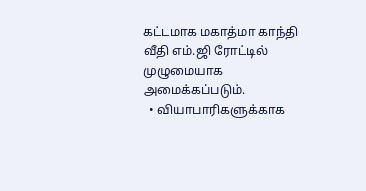கட்டமாக மகாத்மா காந்தி வீதி எம்.ஜி ரோட்டில் முழுமையாக அமைக்கப்படும்.
  • வியாபாரிகளுக்காக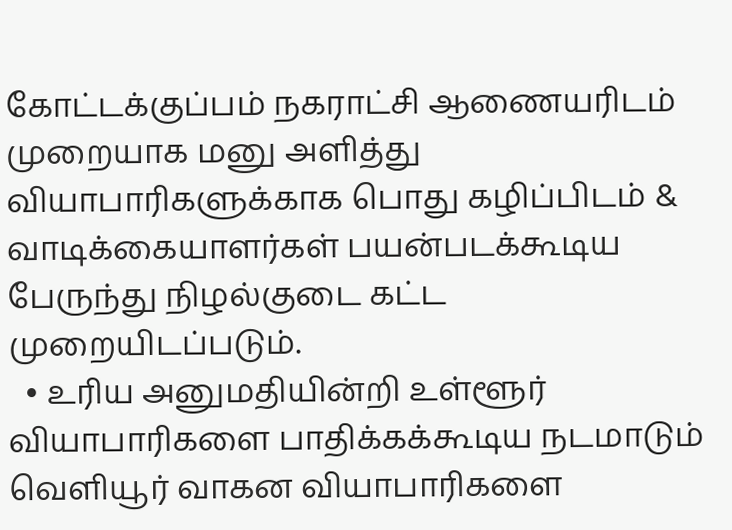கோட்டக்குப்பம் நகராட்சி ஆணையரிடம் முறையாக மனு அளித்து வியாபாரிகளுக்காக பொது கழிப்பிடம் & வாடிக்கையாளர்கள் பயன்படக்கூடிய பேருந்து நிழல்குடை கட்ட முறையிடப்படும்.
  • உரிய அனுமதியின்றி உள்ளூர் வியாபாரிகளை பாதிக்கக்கூடிய நடமாடும் வெளியூர் வாகன வியாபாரிகளை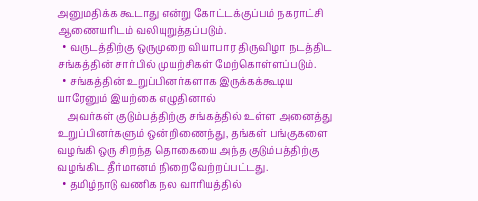அனுமதிக்க கூடாது என்று கோட்டக்குப்பம் நகராட்சி ஆணையரிடம் வலியுறுத்தப்படும்.
  • வருடத்திற்கு ஒருமுறை வியாபார திருவிழா நடத்திட சங்கத்தின் சார்பில் முயற்சிகள் மேற்கொள்ளப்படும்.
  • சங்கத்தின் உறுப்பினர்களாக இருக்கக்கூடிய யாரேனும் இயற்கை எழுதினால்
    அவர்கள் குடும்பத்திற்கு சங்கத்தில் உள்ள அனைத்து உறுப்பினர்களும் ஒன்றிணைந்து, தங்கள் பங்குகளை வழங்கி ஒரு சிறந்த தொகையை அந்த குடும்பத்திற்கு வழங்கிட தீர்மானம் நிறைவேற்றப்பட்டது.
  • தமிழ்நாடு வணிக நல வாரியத்தில்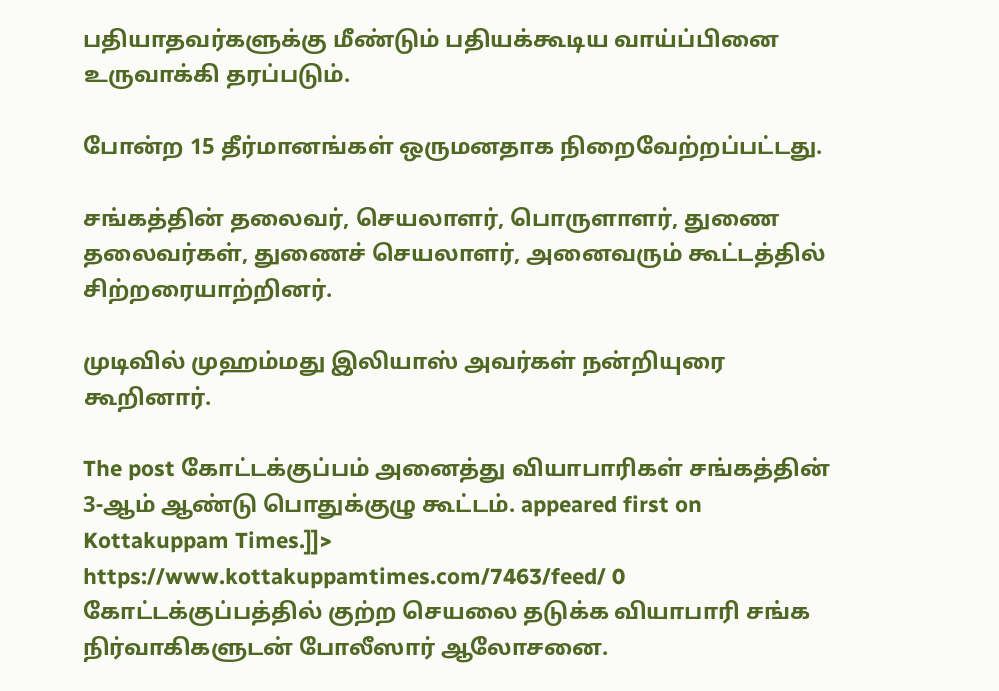பதியாதவர்களுக்கு மீண்டும் பதியக்கூடிய வாய்ப்பினை உருவாக்கி தரப்படும்.

போன்ற 15 தீர்மானங்கள் ஒருமனதாக நிறைவேற்றப்பட்டது.

சங்கத்தின் தலைவர், செயலாளர், பொருளாளர், துணை தலைவர்கள், துணைச் செயலாளர், அனைவரும் கூட்டத்தில் சிற்றரையாற்றினர்.

முடிவில் முஹம்மது இலியாஸ் அவர்கள் நன்றியுரை கூறினார்.

The post கோட்டக்குப்பம் அனைத்து வியாபாரிகள் சங்கத்தின் 3-ஆம் ஆண்டு பொதுக்குழு கூட்டம். appeared first on Kottakuppam Times.]]>
https://www.kottakuppamtimes.com/7463/feed/ 0
கோட்டக்குப்பத்தில் குற்ற செயலை தடுக்க வியாபாரி சங்க நிர்வாகிகளுடன் போலீஸார் ஆலோசனை.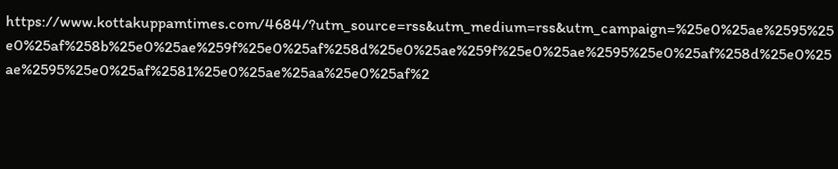https://www.kottakuppamtimes.com/4684/?utm_source=rss&utm_medium=rss&utm_campaign=%25e0%25ae%2595%25e0%25af%258b%25e0%25ae%259f%25e0%25af%258d%25e0%25ae%259f%25e0%25ae%2595%25e0%25af%258d%25e0%25ae%2595%25e0%25af%2581%25e0%25ae%25aa%25e0%25af%2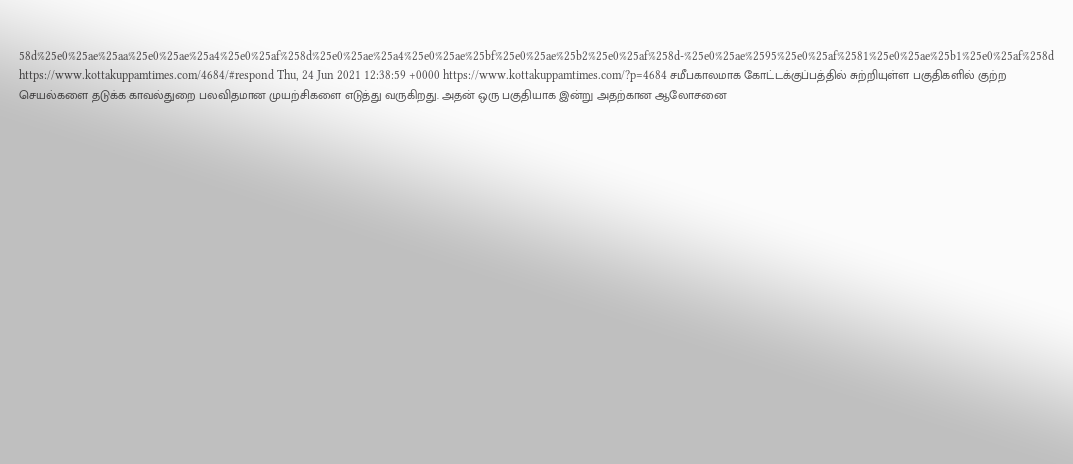58d%25e0%25ae%25aa%25e0%25ae%25a4%25e0%25af%258d%25e0%25ae%25a4%25e0%25ae%25bf%25e0%25ae%25b2%25e0%25af%258d-%25e0%25ae%2595%25e0%25af%2581%25e0%25ae%25b1%25e0%25af%258d https://www.kottakuppamtimes.com/4684/#respond Thu, 24 Jun 2021 12:38:59 +0000 https://www.kottakuppamtimes.com/?p=4684 சமீபகாலமாக கோட்டக்குப்பத்தில் சுற்றியுள்ள பகுதிகளில் குற்ற செயல்களை தடுக்க காவல்துறை பலவிதமான முயற்சிகளை எடுத்து வருகிறது. அதன் ஒரு பகுதியாக இன்று அதற்கான ஆலோசனை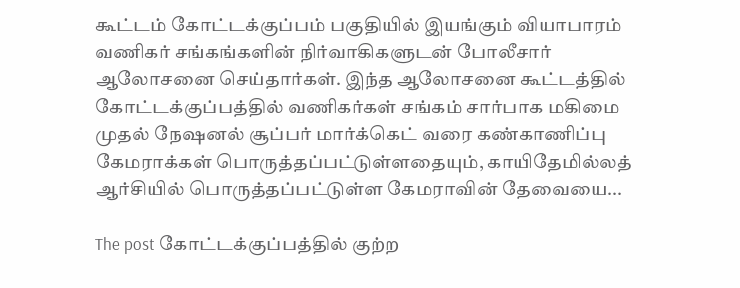கூட்டம் கோட்டக்குப்பம் பகுதியில் இயங்கும் வியாபாரம் வணிகர் சங்கங்களின் நிர்வாகிகளுடன் போலீசார் ஆலோசனை செய்தார்கள். இந்த ஆலோசனை கூட்டத்தில் கோட்டக்குப்பத்தில் வணிகர்கள் சங்கம் சார்பாக மகிமை முதல் நேஷனல் சூப்பர் மார்க்கெட் வரை கண்காணிப்பு கேமராக்கள் பொருத்தப்பட்டுள்ளதையும், காயிதேமில்லத் ஆர்சியில் பொருத்தப்பட்டுள்ள கேமராவின் தேவையை...

The post கோட்டக்குப்பத்தில் குற்ற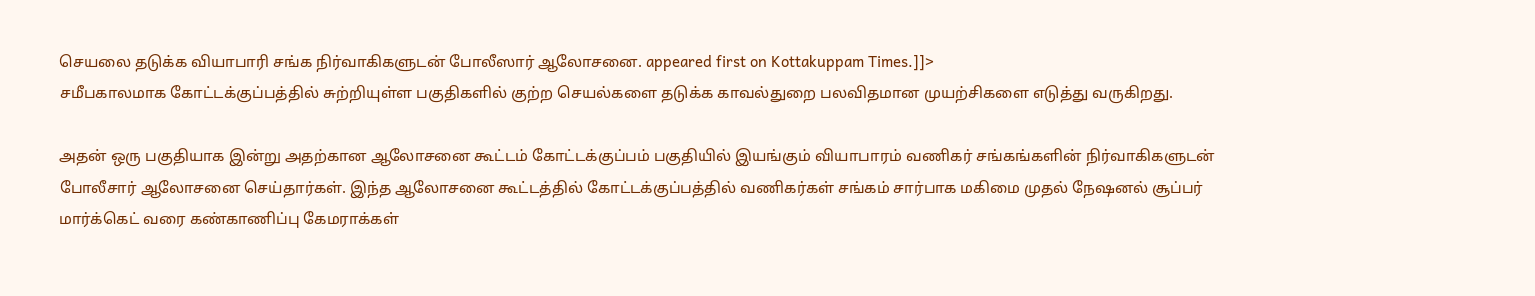செயலை தடுக்க வியாபாரி சங்க நிர்வாகிகளுடன் போலீஸார் ஆலோசனை. appeared first on Kottakuppam Times.]]>
சமீபகாலமாக கோட்டக்குப்பத்தில் சுற்றியுள்ள பகுதிகளில் குற்ற செயல்களை தடுக்க காவல்துறை பலவிதமான முயற்சிகளை எடுத்து வருகிறது.

அதன் ஒரு பகுதியாக இன்று அதற்கான ஆலோசனை கூட்டம் கோட்டக்குப்பம் பகுதியில் இயங்கும் வியாபாரம் வணிகர் சங்கங்களின் நிர்வாகிகளுடன் போலீசார் ஆலோசனை செய்தார்கள். இந்த ஆலோசனை கூட்டத்தில் கோட்டக்குப்பத்தில் வணிகர்கள் சங்கம் சார்பாக மகிமை முதல் நேஷனல் சூப்பர் மார்க்கெட் வரை கண்காணிப்பு கேமராக்கள்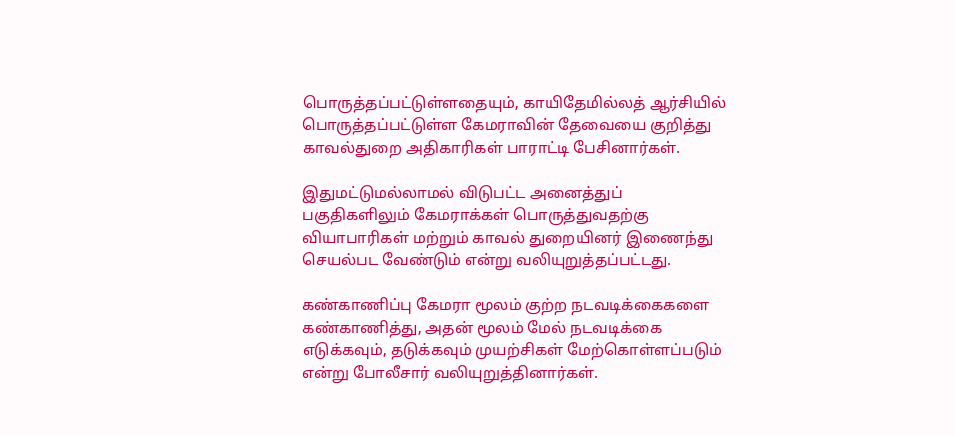பொருத்தப்பட்டுள்ளதையும், காயிதேமில்லத் ஆர்சியில் பொருத்தப்பட்டுள்ள கேமராவின் தேவையை குறித்து காவல்துறை அதிகாரிகள் பாராட்டி பேசினார்கள்.

இதுமட்டுமல்லாமல் விடுபட்ட அனைத்துப் பகுதிகளிலும் கேமராக்கள் பொருத்துவதற்கு வியாபாரிகள் மற்றும் காவல் துறையினர் இணைந்து செயல்பட வேண்டும் என்று வலியுறுத்தப்பட்டது.

கண்காணிப்பு கேமரா மூலம் குற்ற நடவடிக்கைகளை கண்காணித்து, அதன் மூலம் மேல் நடவடிக்கை எடுக்கவும், தடுக்கவும் முயற்சிகள் மேற்கொள்ளப்படும் என்று போலீசார் வலியுறுத்தினார்கள்.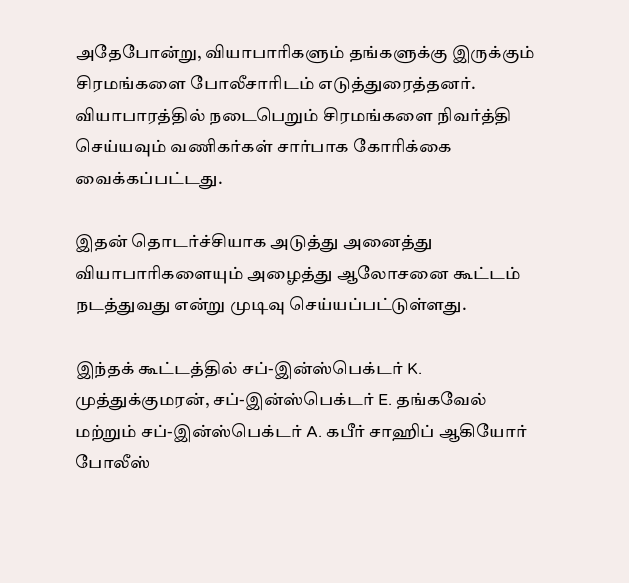அதேபோன்று, வியாபாரிகளும் தங்களுக்கு இருக்கும் சிரமங்களை போலீசாரிடம் எடுத்துரைத்தனர். வியாபாரத்தில் நடைபெறும் சிரமங்களை நிவர்த்தி செய்யவும் வணிகர்கள் சார்பாக கோரிக்கை வைக்கப்பட்டது.

இதன் தொடர்ச்சியாக அடுத்து அனைத்து வியாபாரிகளையும் அழைத்து ஆலோசனை கூட்டம் நடத்துவது என்று முடிவு செய்யப்பட்டுள்ளது.

இந்தக் கூட்டத்தில் சப்-இன்ஸ்பெக்டர் K. முத்துக்குமரன், சப்-இன்ஸ்பெக்டர் E. தங்கவேல் மற்றும் சப்-இன்ஸ்பெக்டர் A. கபீர் சாஹிப் ஆகியோர் போலீஸ்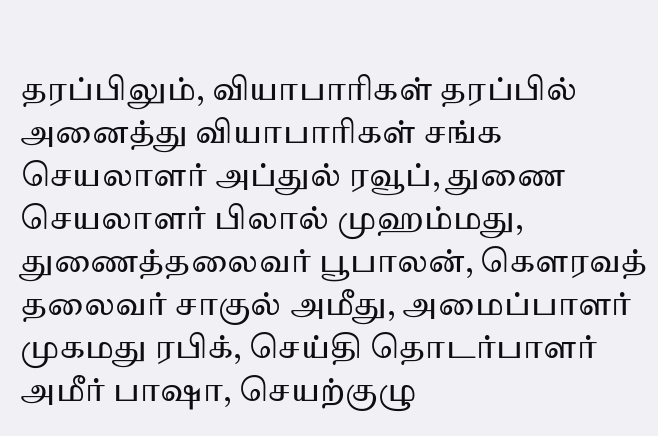தரப்பிலும், வியாபாரிகள் தரப்பில் அனைத்து வியாபாரிகள் சங்க செயலாளர் அப்துல் ரவூப், துணை செயலாளர் பிலால் முஹம்மது, துணைத்தலைவர் பூபாலன், கௌரவத் தலைவர் சாகுல் அமீது, அமைப்பாளர் முகமது ரபிக், செய்தி தொடர்பாளர் அமீர் பாஷா, செயற்குழு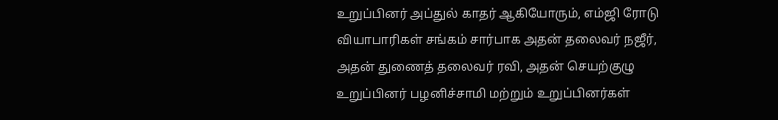உறுப்பினர் அப்துல் காதர் ஆகியோரும், எம்ஜி ரோடு வியாபாரிகள் சங்கம் சார்பாக அதன் தலைவர் நஜீர், அதன் துணைத் தலைவர் ரவி, அதன் செயற்குழு உறுப்பினர் பழனிச்சாமி மற்றும் உறுப்பினர்கள்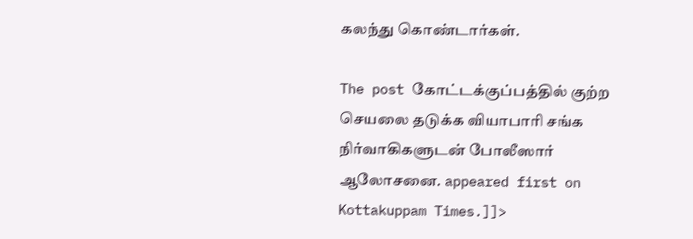கலந்து கொண்டார்கள்.

The post கோட்டக்குப்பத்தில் குற்ற செயலை தடுக்க வியாபாரி சங்க நிர்வாகிகளுடன் போலீஸார் ஆலோசனை. appeared first on Kottakuppam Times.]]>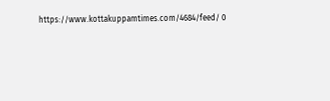https://www.kottakuppamtimes.com/4684/feed/ 0